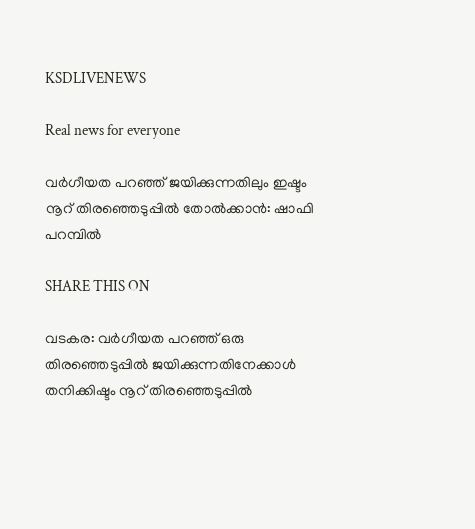KSDLIVENEWS

Real news for everyone

വര്‍ഗീയത പറഞ്ഞ് ജയിക്കുന്നതിലും ഇഷ്ടം നൂറ് തിരഞ്ഞെടുപ്പില്‍ തോല്‍ക്കാന്‍: ഷാഫി പറമ്പില്‍

SHARE THIS ON

വടകര: വര്‍ഗീയത പറഞ്ഞ് ഒരു തിരഞ്ഞെടുപ്പില്‍ ജയിക്കുന്നതിനേക്കാള്‍ തനിക്കിഷ്ടം നൂറ് തിരഞ്ഞെടുപ്പില്‍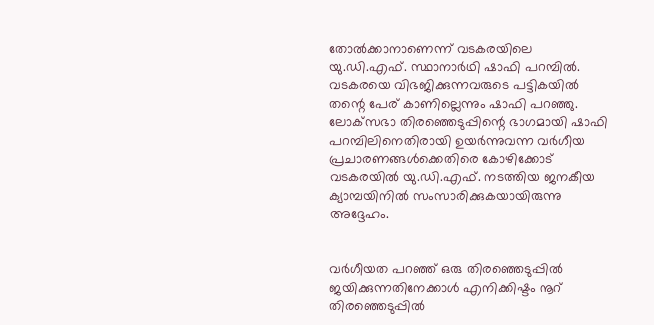തോല്‍ക്കാനാണെന്ന് വടകരയിലെ യു.ഡി.എഫ്. സ്ഥാനാര്‍ഥി ഷാഫി പറമ്പില്‍. വടകരയെ വിഭജിക്കുന്നവരുടെ പട്ടികയില്‍ തന്റെ പേര് കാണില്ലെന്നും ഷാഫി പറഞ്ഞു. ലോക്‌സഭാ തിരഞ്ഞെടുപ്പിന്റെ ഭാഗമായി ഷാഫി പറമ്പിലിനെതിരായി ഉയര്‍ന്നുവന്ന വര്‍ഗീയ പ്രചാരണങ്ങള്‍ക്കെതിരെ കോഴിക്കോട് വടകരയില്‍ യു.ഡി.എഫ്. നടത്തിയ ജനകീയ ക്യാമ്പയിനില്‍ സംസാരിക്കുകയായിരുന്നു അദ്ദേഹം.


വര്‍ഗീയത പറഞ്ഞ് ഒരു തിരഞ്ഞെടുപ്പില്‍ ജയിക്കുന്നതിനേക്കാള്‍ എനിക്കിഷ്ടം നൂറ് തിരഞ്ഞെടുപ്പില്‍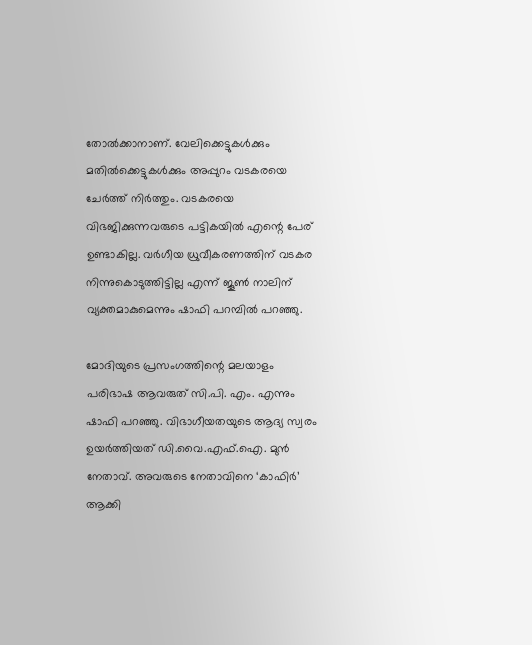തോല്‍ക്കാനാണ്. വേലിക്കെട്ടുകള്‍ക്കും മതില്‍ക്കെട്ടുകള്‍ക്കും അപ്പുറം വടകരയെ ചേര്‍ത്ത് നിര്‍ത്തും. വടകരയെ വിഭജിക്കുന്നവരുടെ പട്ടികയില്‍ എന്റെ പേര് ഉണ്ടാകില്ല. വര്‍ഗീയ ധ്രുവീകരണത്തിന് വടകര നിന്നുകൊടുത്തിട്ടില്ല എന്ന് ജൂണ്‍ നാലിന് വ്യക്തമാകുമെന്നും ഷാഫി പറമ്പില്‍ പറഞ്ഞു.

മോദിയുടെ പ്രസംഗത്തിന്റെ മലയാളം പരിഭാഷ ആവരുത് സി.പി. എം. എന്നും ഷാഫി പറഞ്ഞു. വിഭാഗീയതയുടെ ആദ്യ സ്വരം ഉയര്‍ത്തിയത് ഡി.വൈ.എഫ്.ഐ. മുന്‍ നേതാവ്. അവരുടെ നേതാവിനെ ‘കാഫിര്‍’ ആക്കി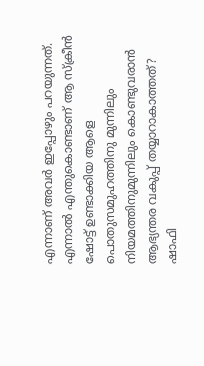എന്നാണ് അവര്‍ ഇപ്പോഴും പറയുന്നത്. എന്നാല്‍ എന്തുകൊണ്ടാണ് ആ സ്‌ക്രീന്‍ ഷോട്ട് ഉണ്ടാക്കിയ ആളെ പൊതുസമുഹത്തിനു മുന്നിലും നിയമത്തിനുമുന്നിലും കൊണ്ടുവരാന്‍ ആഭ്യന്തര വകുപ്പ് തയ്യാറാകാത്തത്? ഷാഫി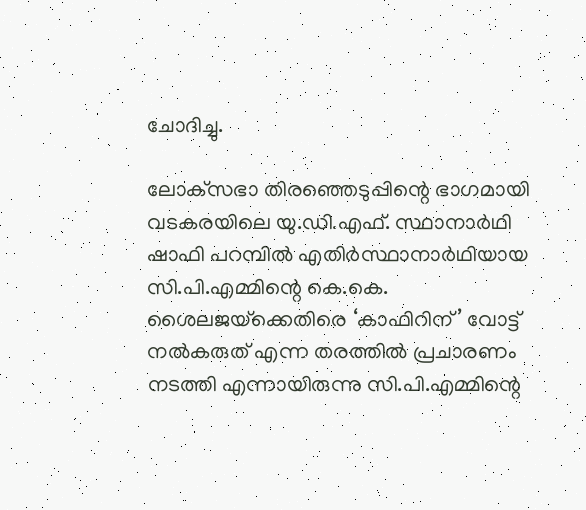ചോദിച്ചു.

ലോക്‌സഭാ തിരഞ്ഞെടുപ്പിന്റെ ഭാഗമായി വടകരയിലെ യു.ഡി.എഫ്. സ്ഥാനാര്‍ഥി ഷാഫി പറമ്പില്‍ എതിര്‍സ്ഥാനാര്‍ഥിയായ സി.പി.എമ്മിന്റെ കെ.കെ. ശൈലജയ്‌ക്കെതിരെ ‘കാഫിറിന്’ വോട്ട് നല്‍കരുത് എന്ന തരത്തില്‍ പ്രചാരണം നടത്തി എന്നായിരുന്നു സി.പി.എമ്മിന്റെ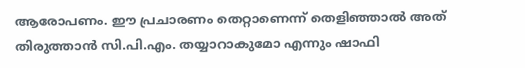ആരോപണം. ഈ പ്രചാരണം തെറ്റാണെന്ന് തെളിഞ്ഞാല്‍ അത് തിരുത്താന്‍ സി.പി.എം. തയ്യാറാകുമോ എന്നും ഷാഫി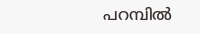പറമ്പില്‍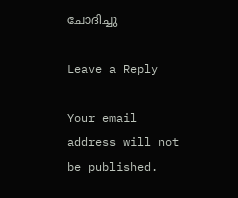ചോദിച്ചു

Leave a Reply

Your email address will not be published.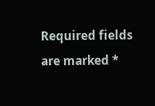Required fields are marked *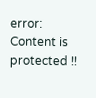error: Content is protected !!